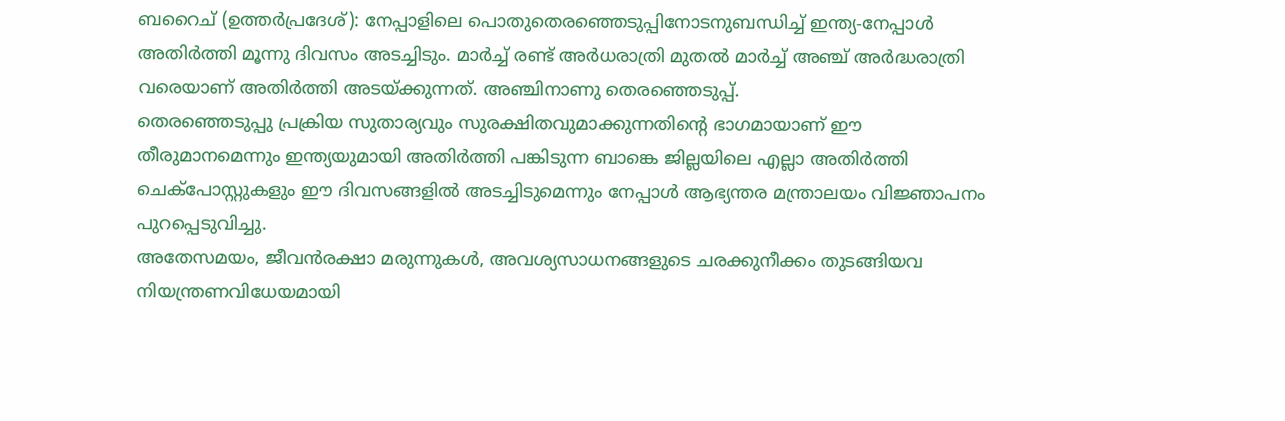ബറൈച് (ഉത്തർപ്രദേശ്): നേപ്പാളിലെ പൊതുതെരഞ്ഞെടുപ്പിനോടനുബന്ധിച്ച് ഇന്ത്യ-നേപ്പാൾ അതിർത്തി മൂന്നു ദിവസം അടച്ചിടും. മാർച്ച് രണ്ട് അർധരാത്രി മുതൽ മാർച്ച് അഞ്ച് അർദ്ധരാത്രി വരെയാണ് അതിർത്തി അടയ്ക്കുന്നത്. അഞ്ചിനാണു തെരഞ്ഞെടുപ്പ്.
തെരഞ്ഞെടുപ്പു പ്രക്രിയ സുതാര്യവും സുരക്ഷിതവുമാക്കുന്നതിന്റെ ഭാഗമായാണ് ഈ തീരുമാനമെന്നും ഇന്ത്യയുമായി അതിർത്തി പങ്കിടുന്ന ബാങ്കെ ജില്ലയിലെ എല്ലാ അതിർത്തി ചെക്പോസ്റ്റുകളും ഈ ദിവസങ്ങളിൽ അടച്ചിടുമെന്നും നേപ്പാൾ ആഭ്യന്തര മന്ത്രാലയം വിജ്ഞാപനം പുറപ്പെടുവിച്ചു.
അതേസമയം, ജീവൻരക്ഷാ മരുന്നുകൾ, അവശ്യസാധനങ്ങളുടെ ചരക്കുനീക്കം തുടങ്ങിയവ നിയന്ത്രണവിധേയമായി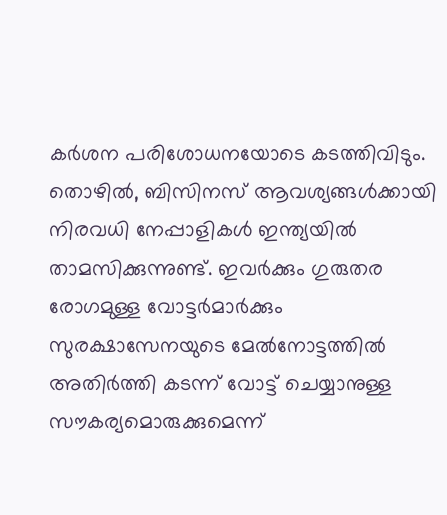കർശന പരിശോധനയോടെ കടത്തിവിടും.
തൊഴിൽ, ബിസിനസ് ആവശ്യങ്ങൾക്കായി നിരവധി നേപ്പാളികൾ ഇന്ത്യയിൽ താമസിക്കുന്നുണ്ട്. ഇവർക്കും ഗുരുതര രോഗമുള്ള വോട്ടർമാർക്കും സുരക്ഷാസേനയുടെ മേൽനോട്ടത്തിൽ അതിർത്തി കടന്ന് വോട്ട് ചെയ്യാനുള്ള സൗകര്യമൊരുക്കുമെന്ന്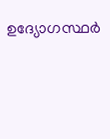ഉദ്യോഗസ്ഥർ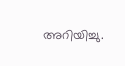അറിയിച്ചു.